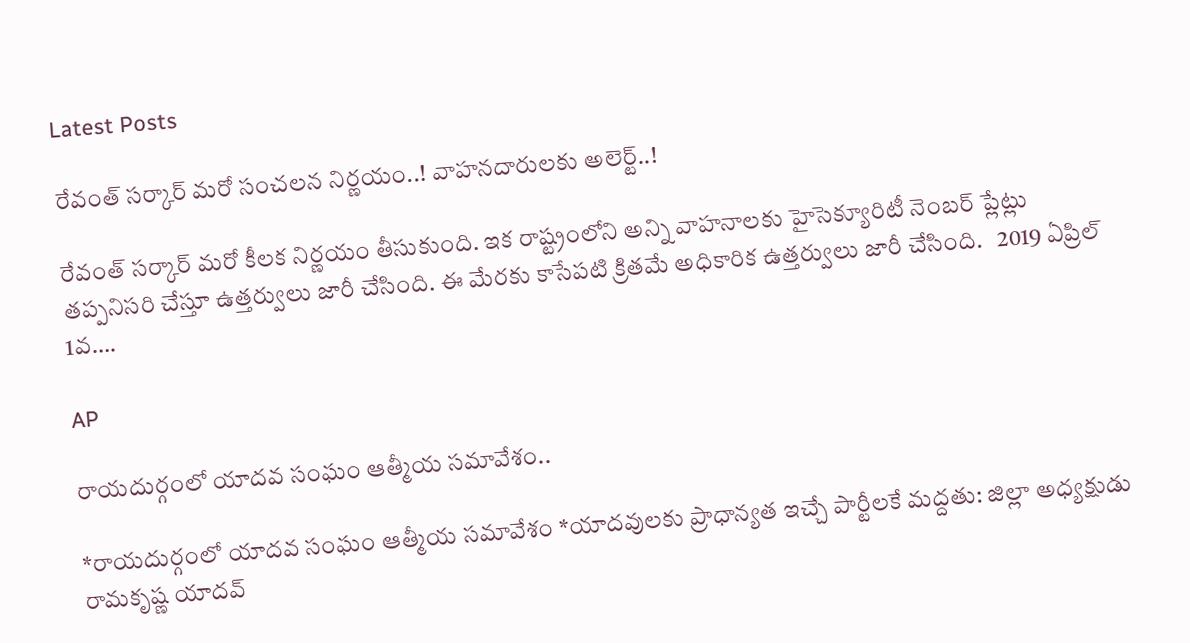Latest Posts

రేవంత్ సర్కార్ మరో సంచలన నిర్ణయం..! వాహనదారులకు అలెర్ట్..!

రేవంత్ సర్కార్ మరో కీలక నిర్ణయం తీసుకుంది. ఇక రాష్ట్రంలోని అన్ని వాహనాలకు హైసెక్యూరిటీ నెంబర్ ప్లేట్లు తప్పనిసరి చేస్తూ ఉత్తర్వులు జారీ చేసింది. ఈ మేరకు కాసేపటి క్రితమే అధికారిక ఉత్తర్వులు జారీ చేసింది.   2019 ఏప్రిల్ 1వ….

AP

రాయదుర్గంలో యాదవ సంఘం ఆత్మీయ సమావేశం..

*రాయదుర్గంలో యాదవ సంఘం ఆత్మీయ సమావేశం *యాదవులకు ప్రాధాన్యత ఇచ్చే పార్టీలకే మద్దతు: జిల్లా అధ్యక్షుడు రామకృష్ణ యాదవ్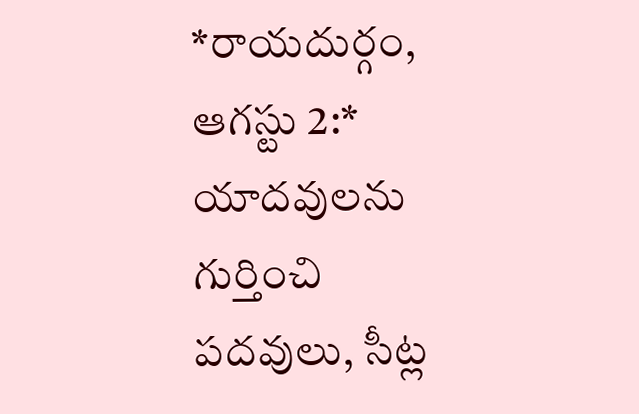*రాయదుర్గం, ఆగస్టు 2:* యాదవులను గుర్తించి పదవులు, సీట్ల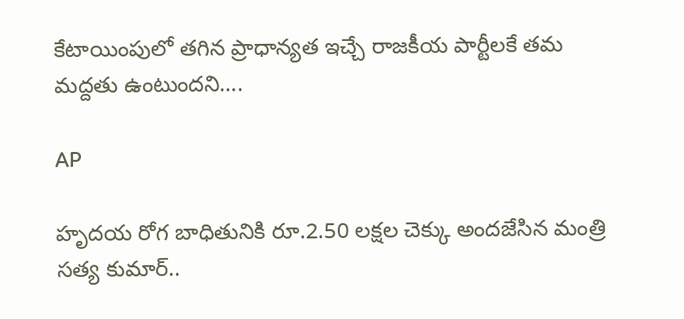కేటాయింపులో తగిన ప్రాధాన్యత ఇచ్చే రాజకీయ పార్టీలకే తమ మద్దతు ఉంటుందని….

AP

హృదయ రోగ బాధితునికి రూ.2.50 లక్షల చెక్కు అందజేసిన మంత్రి సత్య కుమార్..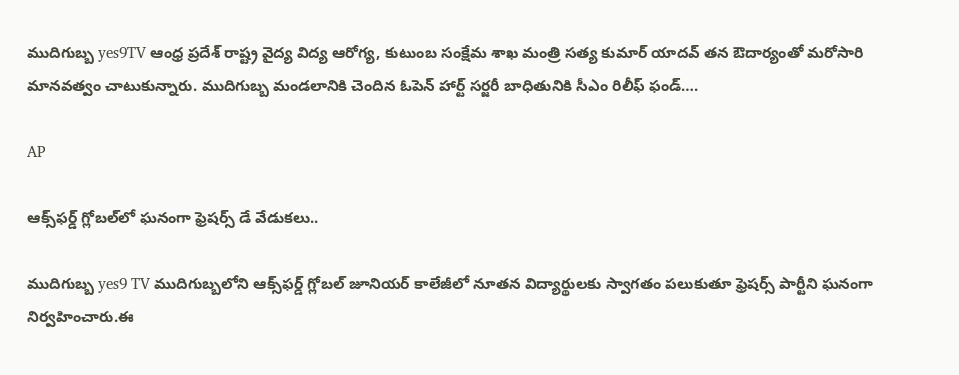ముదిగుబ్బ yes9TV ఆంధ్ర ప్రదేశ్ రాష్ట్ర వైద్య విద్య ఆరోగ్య, కుటుంబ సంక్షేమ శాఖ మంత్రి సత్య కుమార్ యాదవ్ తన ఔదార్యంతో మరోసారి మానవత్వం చాటుకున్నారు. ముదిగుబ్బ మండలానికి చెందిన ఓపెన్ హార్ట్ సర్జరీ బాధితునికి సీఎం రిలీఫ్ ఫండ్….

AP

ఆక్స్‌ఫర్డ్ గ్లోబల్‌లో ఘనంగా ఫ్రెషర్స్ డే వేడుకలు..

ముదిగుబ్బ yes9 TV ముదిగుబ్బలోని ఆక్స్‌ఫర్డ్ గ్లోబల్ జూనియర్ కాలేజీలో నూతన విద్యార్థులకు స్వాగతం పలుకుతూ ఫ్రెషర్స్ పార్టీని ఘనంగా నిర్వహించారు.ఈ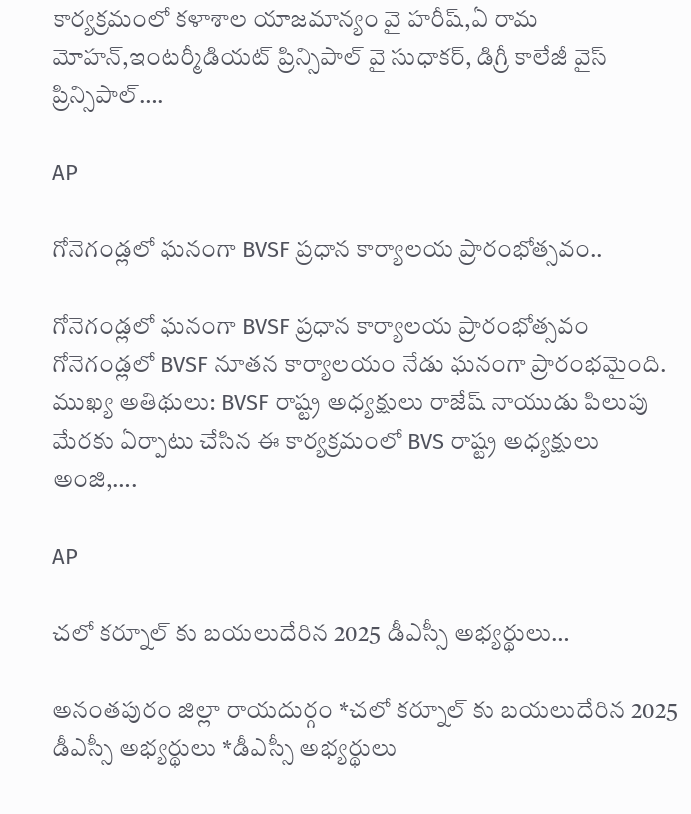కార్యక్రమంలో కళాశాల యాజమాన్యం వై హరీష్,ఏ రామ మోహన్,ఇంటర్మీడియట్ ప్రిన్సిపాల్ వై సుధాకర్, డిగ్రీ కాలేజీ వైస్ ప్రిన్సిపాల్….

AP

గోనెగండ్లలో ఘనంగా BVSF ప్రధాన కార్యాలయ ప్రారంభోత్సవం..

గోనెగండ్లలో ఘనంగా BVSF ప్రధాన కార్యాలయ ప్రారంభోత్సవం గోనెగండ్లలో BVSF నూతన కార్యాలయం నేడు ఘనంగా ప్రారంభమైంది. ముఖ్య అతిథులు: BVSF రాష్ట్ర అధ్యక్షులు రాజేష్ నాయుడు పిలుపు మేరకు ఏర్పాటు చేసిన ఈ కార్యక్రమంలో BVS రాష్ట్ర అధ్యక్షులు అంజి,….

AP

చలో కర్నూల్ కు బయలుదేరిన 2025 డీఎస్సీ అభ్యర్థులు…

అనంతపురం జిల్లా రాయదుర్గం *చలో కర్నూల్ కు బయలుదేరిన 2025 డీఎస్సీ అభ్యర్థులు *డీఎస్సీ అభ్యర్థులు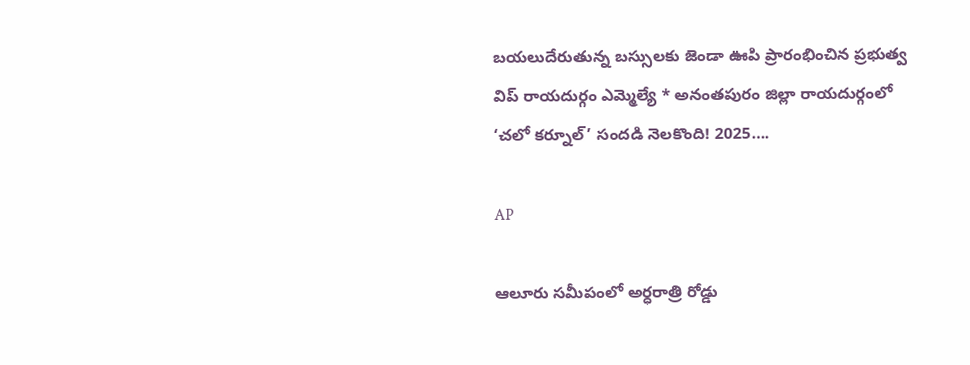బయలుదేరుతున్న బస్సులకు జెండా ఊపి ప్రారంభించిన ప్రభుత్వ విప్ రాయదుర్గం ఎమ్మెల్యే * అనంతపురం జిల్లా రాయదుర్గంలో ‘చలో కర్నూల్’ సందడి నెలకొంది! 2025….

AP

ఆలూరు సమీపంలో అర్ధరాత్రి రోడ్డు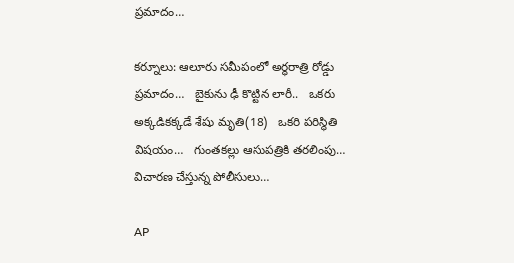ప్రమాదం…

కర్నూలు: ఆలూరు సమీపంలో అర్ధరాత్రి రోడ్డు ప్రమాదం…   బైకును ఢీ కొట్టిన లారీ..   ఒకరు అక్కడికక్కడే శేషు మృతి(18)   ఒకరి పరిస్థితి విషయం…   గుంతకల్లు ఆసుపత్రికి తరలింపు…   విచారణ చేస్తున్న పోలీసులు…

AP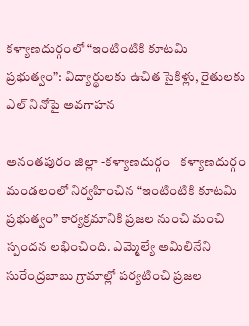కళ్యాణదుర్గంలో “ఇంటింటికి కూటమి ప్రభుత్వం”: విద్యార్థులకు ఉచిత సైకిళ్లు, రైతులకు ఎల్ నినోపై అవగాహన

అనంతపురం జిల్లా -కళ్యాణదుర్గం   కళ్యాణదుర్గం మండలంలో నిర్వహించిన “ఇంటింటికి కూటమి ప్రభుత్వం” కార్యక్రమానికి ప్రజల నుంచి మంచి స్పందన లభించింది. ఎమ్మెల్యే అమిలినేని సురేంద్రబాబు గ్రామాల్లో పర్యటించి ప్రజల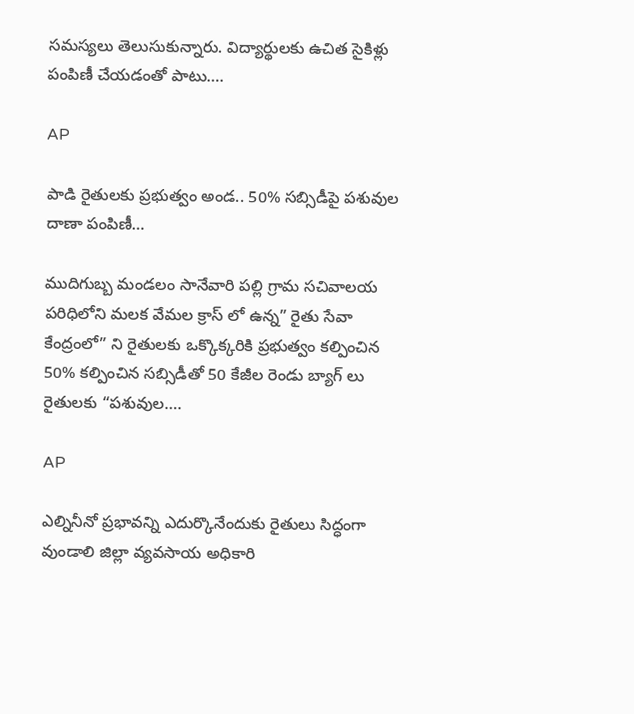సమస్యలు తెలుసుకున్నారు. విద్యార్థులకు ఉచిత సైకిళ్లు పంపిణీ చేయడంతో పాటు….

AP

పాడి రైతులకు ప్రభుత్వం అండ.. 50% సబ్సిడీపై పశువుల దాణా పంపిణీ…

ముదిగుబ్బ మండలం సానేవారి పల్లి గ్రామ సచివాలయ పరిధిలోని మలక వేమల క్రాస్ లో ఉన్న” రైతు సేవా కేంద్రంలో” ని రైతులకు ఒక్కొక్కరికి ప్రభుత్వం కల్పించిన 50% కల్పించిన సబ్సిడీతో 50 కేజీల రెండు బ్యాగ్ లు రైతులకు “పశువుల….

AP

ఎల్నినీనో ప్రభావన్ని ఎదుర్కొనేందుకు రైతులు సిద్ధంగా వుండాలి జిల్లా వ్యవసాయ అధికారి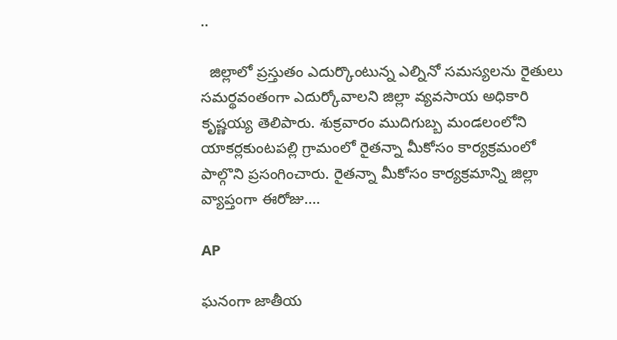..

  జిల్లాలో ప్రస్తుతం ఎదుర్కొంటున్న ఎల్నినో సమస్యలను రైతులు సమర్థవంతంగా ఎదుర్కోవాలని జిల్లా వ్యవసాయ అధికారి కృష్ణయ్య తెలిపారు. శుక్రవారం ముదిగుబ్బ మండలంలోని యాకర్లకుంటపల్లి గ్రామంలో రైతన్నా మీకోసం కార్యక్రమంలో పాల్గొని ప్రసంగించారు. రైతన్నా మీకోసం కార్యక్రమాన్ని జిల్లా వ్యాప్తంగా ఈరోజు….

AP

ఘనంగా జాతీయ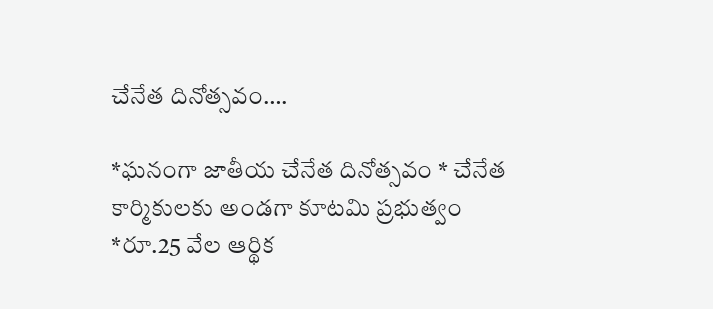చేనేత దినోత్సవం….

*ఘనంగా జాతీయ చేనేత దినోత్సవం * చేనేత కార్మికులకు అండగా కూటమి ప్రభుత్వం *రూ.25 వేల ఆర్థిక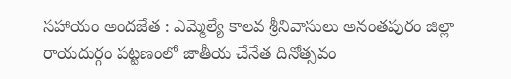సహాయం అందజేత : ఎమ్మెల్యే కాలవ శ్రీనివాసులు అనంతపురం జిల్లా రాయదుర్గం పట్టణంలో జాతీయ చేనేత దినోత్సవం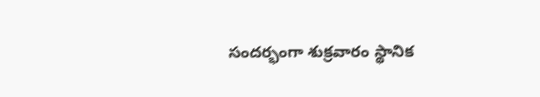సందర్భంగా శుక్రవారం స్థానిక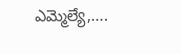ఎమ్మెల్యే,….